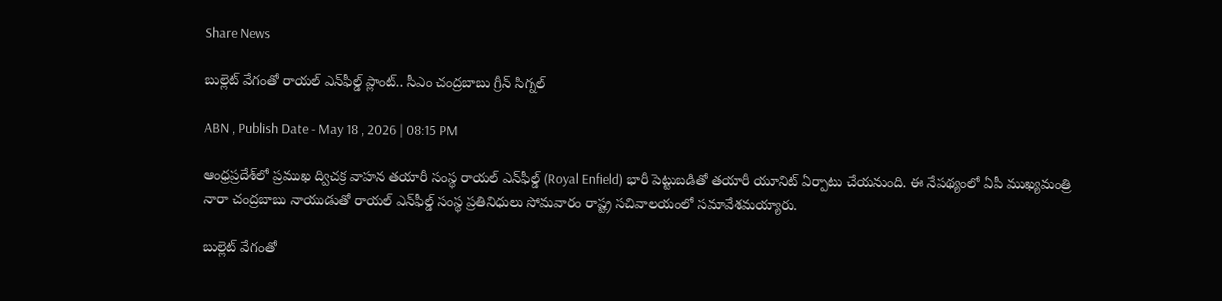Share News

బుల్లెట్ వేగంతో రాయల్ ఎన్‌ఫీల్డ్ ప్లాంట్.. సీఎం చంద్రబాబు గ్రీన్ సిగ్నల్

ABN , Publish Date - May 18 , 2026 | 08:15 PM

ఆంధ్రప్రదేశ్‌లో ప్రముఖ ద్విచక్ర వాహన తయారీ సంస్థ రాయల్ ఎన్‌ఫీల్డ్ (Royal Enfield) భారీ పెట్టుబడితో తయారీ యూనిట్ ఏర్పాటు చేయనుంది. ఈ నేపథ్యంలో ఏపీ ముఖ్యమంత్రి నారా చంద్రబాబు నాయుడుతో రాయల్ ఎన్‌ఫీల్డ్ సంస్థ ప్రతినిధులు సోమవారం రాష్ట్ర సచివాలయంలో సమావేశమయ్యారు.

బుల్లెట్ వేగంతో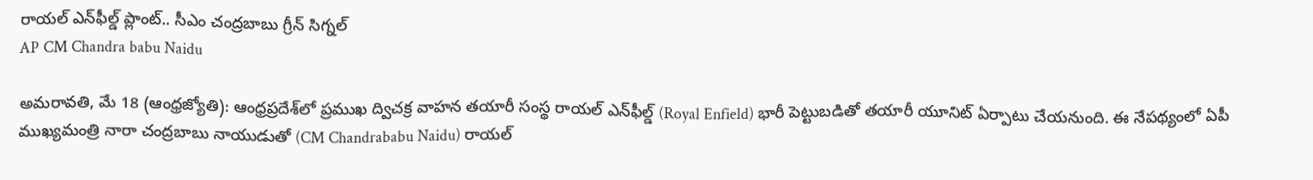రాయల్ ఎన్‌ఫీల్డ్ ప్లాంట్.. సీఎం చంద్రబాబు గ్రీన్ సిగ్నల్
AP CM Chandra babu Naidu

అమరావతి, మే 18 (ఆంధ్రజ్యోతి): ఆంధ్రప్రదేశ్‌లో ప్రముఖ ద్విచక్ర వాహన తయారీ సంస్థ రాయల్ ఎన్‌ఫీల్డ్ (Royal Enfield) భారీ పెట్టుబడితో తయారీ యూనిట్ ఏర్పాటు చేయనుంది. ఈ నేపథ్యంలో ఏపీ ముఖ్యమంత్రి నారా చంద్రబాబు నాయుడుతో (CM Chandrababu Naidu) రాయల్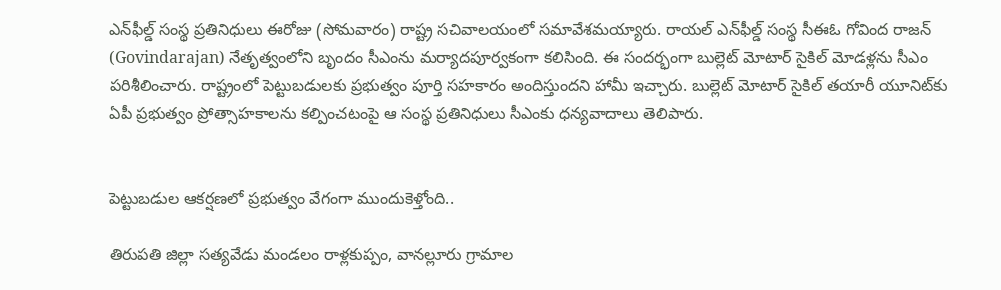ఎన్‌ఫీల్డ్ సంస్థ ప్రతినిధులు ఈరోజు (సోమవారం) రాష్ట్ర సచివాలయంలో సమావేశమయ్యారు. రాయల్ ఎన్‌ఫీల్డ్ సంస్థ సీఈఓ గోవింద రాజన్ (Govindarajan) నేతృత్వంలోని బృందం సీఎంను మర్యాదపూర్వకంగా కలిసింది. ఈ సందర్భంగా బుల్లెట్ మోటార్ సైకిల్ మోడళ్లను సీఎం పరిశీలించారు. రాష్ట్రంలో పెట్టుబడులకు ప్రభుత్వం పూర్తి సహకారం అందిస్తుందని హామీ ఇచ్చారు. బుల్లెట్ మోటార్ సైకిల్ తయారీ యూనిట్‌కు ఏపీ ప్రభుత్వం ప్రోత్సాహకాలను కల్పించటంపై ఆ సంస్థ ప్రతినిధులు సీఎంకు ధన్యవాదాలు తెలిపారు.


పెట్టుబడుల ఆకర్షణలో ప్రభుత్వం వేగంగా ముందుకెళ్తోంది..

తిరుపతి జిల్లా సత్యవేడు మండలం రాళ్లకుప్పం, వానల్లూరు గ్రామాల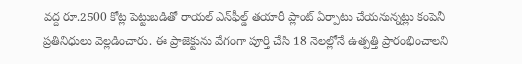వద్ద రూ.2500 కోట్ల పెట్టుబడితో రాయల్ ఎన్‌ఫీల్డ్ తయారీ ప్లాంట్ ఏర్పాటు చేయనున్నట్లు కంపెనీ ప్రతినిధులు వెల్లడించారు. ఈ ప్రాజెక్టును వేగంగా పూర్తి చేసి 18 నెలల్లోనే ఉత్పత్తి ప్రారంభించాలని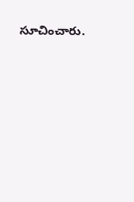సూచించారు.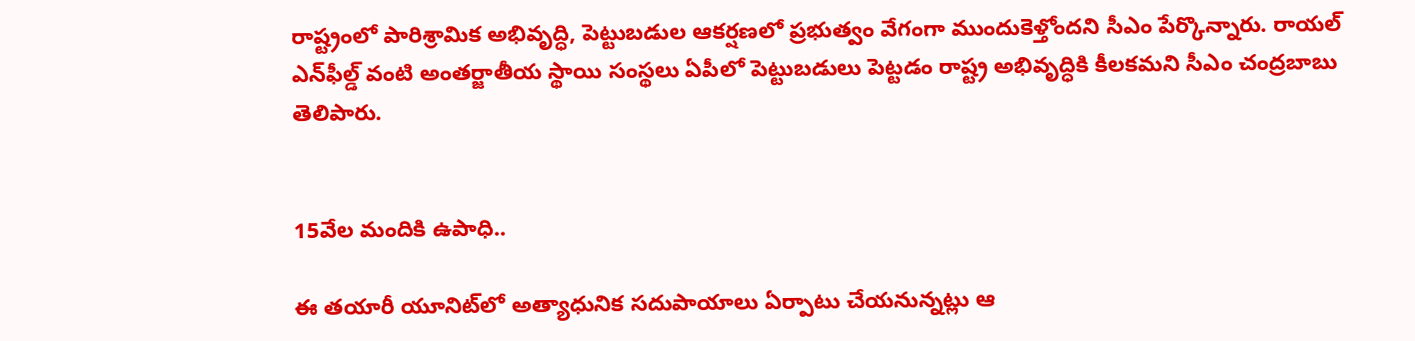రాష్ట్రంలో పారిశ్రామిక అభివృద్ధి, పెట్టుబడుల ఆకర్షణలో ప్రభుత్వం వేగంగా ముందుకెళ్తోందని సీఎం పేర్కొన్నారు. రాయల్ ఎన్‌ఫీల్డ్ వంటి అంతర్జాతీయ స్థాయి సంస్థలు ఏపీలో పెట్టుబడులు పెట్టడం రాష్ట్ర అభివృద్ధికి కీలకమని సీఎం చంద్రబాబు తెలిపారు.


15వేల మందికి ఉపాధి..

ఈ తయారీ యూనిట్‌లో అత్యాధునిక సదుపాయాలు ఏర్పాటు చేయనున్నట్లు ఆ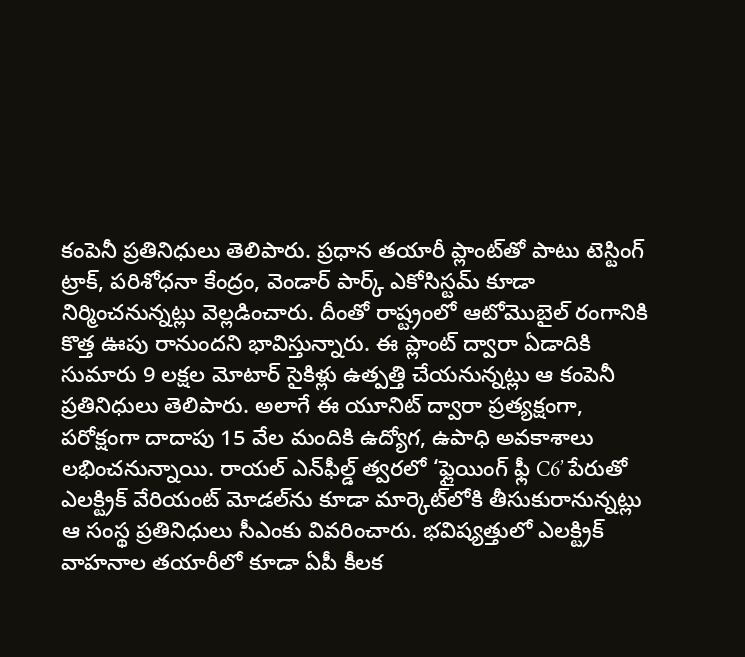కంపెనీ ప్రతినిధులు తెలిపారు. ప్రధాన తయారీ ప్లాంట్‌తో పాటు టెస్టింగ్ ట్రాక్, పరిశోధనా కేంద్రం, వెండార్ పార్క్ ఎకోసిస్టమ్ కూడా నిర్మించనున్నట్లు వెల్లడించారు. దీంతో రాష్ట్రంలో ఆటోమొబైల్ రంగానికి కొత్త ఊపు రానుందని భావిస్తున్నారు. ఈ ప్లాంట్ ద్వారా ఏడాదికి సుమారు 9 లక్షల మోటార్ సైకిళ్లు ఉత్పత్తి చేయనున్నట్లు ఆ కంపెనీ ప్రతినిధులు తెలిపారు. అలాగే ఈ యూనిట్ ద్వారా ప్రత్యక్షంగా, పరోక్షంగా దాదాపు 15 వేల మందికి ఉద్యోగ, ఉపాధి అవకాశాలు లభించనున్నాయి. రాయల్ ఎన్‌ఫీల్డ్ త్వరలో ‘ఫ్లైయింగ్ ఫ్లీ C6’ పేరుతో ఎలక్ట్రిక్ వేరియంట్ మోడల్‌ను కూడా మార్కెట్‌లోకి తీసుకురానున్నట్లు ఆ సంస్థ ప్రతినిధులు సీఎంకు వివరించారు. భవిష్యత్తులో ఎలక్ట్రిక్ వాహనాల తయారీలో కూడా ఏపీ కీలక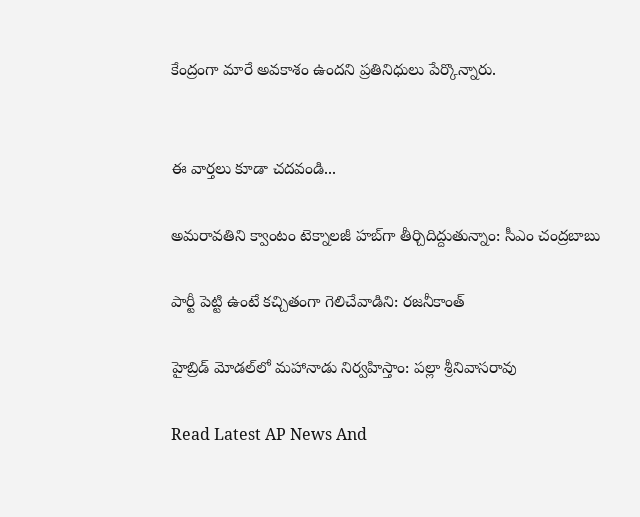కేంద్రంగా మారే అవకాశం ఉందని ప్రతినిధులు పేర్కొన్నారు.


ఈ వార్తలు కూడా చదవండి...

అమరావతిని క్వాంటం టెక్నాలజీ హబ్‌గా తీర్చిదిద్దుతున్నాం: సీఎం చంద్రబాబు

పార్టీ పెట్టి ఉంటే కచ్చితంగా గెలిచేవాడిని: రజనీకాంత్

హైబ్రిడ్ మోడల్‌లో మహానాడు నిర్వహిస్తాం: పల్లా శ్రీనివాసరావు

Read Latest AP News And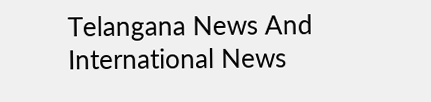Telangana News And International News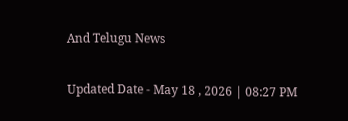And Telugu News

Updated Date - May 18 , 2026 | 08:27 PM